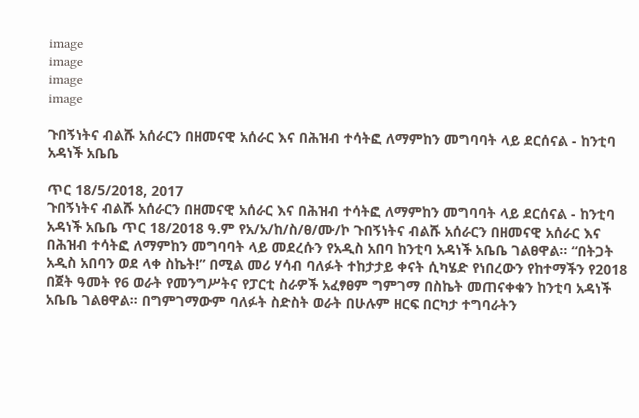image
image
image
image

ጉበኝነትና ብልሹ አሰራርን በዘመናዊ አሰራር እና በሕዝብ ተሳትፎ ለማምከን መግባባት ላይ ደርሰናል - ከንቲባ አዳነች አቤቤ

ጥር 18/5/2018, 2017
ጉበኝነትና ብልሹ አሰራርን በዘመናዊ አሰራር እና በሕዝብ ተሳትፎ ለማምከን መግባባት ላይ ደርሰናል - ከንቲባ አዳነች አቤቤ ጥር 18/2018 ዓ.ም የአ/አ/ከ/ስ/ፀ/ሙ/ኮ ጉበኝነትና ብልሹ አሰራርን በዘመናዊ አሰራር እና በሕዝብ ተሳትፎ ለማምከን መግባባት ላይ መደረሱን የአዲስ አበባ ከንቲባ አዳነች አቤቤ ገልፀዋል። “በትጋት አዲስ አበባን ወደ ላቀ ስኬት!” በሚል መሪ ሃሳብ ባለፉት ተከታታይ ቀናት ሲካሄድ የነበረውን የከተማችን የ2018 በጀት ዓመት የ6 ወራት የመንግሥትና የፓርቲ ስራዎች አፈፃፀም ግምገማ በስኬት መጠናቀቁን ከንቲባ አዳነች አቤቤ ገልፀዋል። በግምገማውም ባለፉት ስድስት ወራት በሁሉም ዘርፍ በርካታ ተግባራትን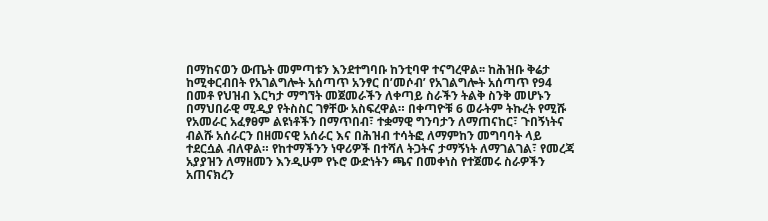በማከናወን ውጤት መምጣቱን እንደተግባቡ ከንቲባዋ ተናግረዋል፡፡ ከሕዝቡ ቅሬታ ከሚቀርብበት የአገልግሎት አሰጣጥ አንፃር በ’መሶብ’ የአገልግሎት አሰጣጥ የ94 በመቶ የህዝብ እርካታ ማግኘት መጀመራችን ለቀጣይ ስራችን ትልቅ ስንቅ መሆኑን በማህበራዊ ሚዲያ የትስስር ገፃቸው አስፍረዋል። በቀጣዮቹ 6 ወራትም ትኩረት የሚሹ የአመራር አፈፃፀም ልዩነቶችን በማጥበብ፣ ተቋማዊ ግንባታን ለማጠናከር፣ ጉበኝነትና ብልሹ አሰራርን በዘመናዊ አሰራር እና በሕዝብ ተሳትፎ ለማምከን መግባባት ላይ ተደርሷል ብለዋል። የከተማችንን ነዋሪዎች በተሻለ ትጋትና ታማኝነት ለማገልገል፣ የመረጃ አያያዝን ለማዘመን እንዲሁም የኑሮ ውድነትን ጫና በመቀነስ የተጀመሩ ስራዎችን አጠናክረን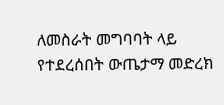ለመስራት መግባባት ላይ የተደረሰበት ውጤታማ መድረክ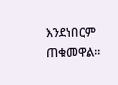እንደነበርም ጠቁመዋል።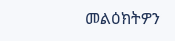መልዕክትዎን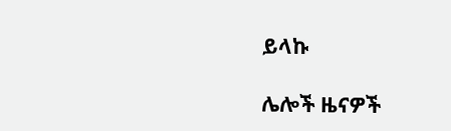ይላኩ

ሌሎች ዜናዎች